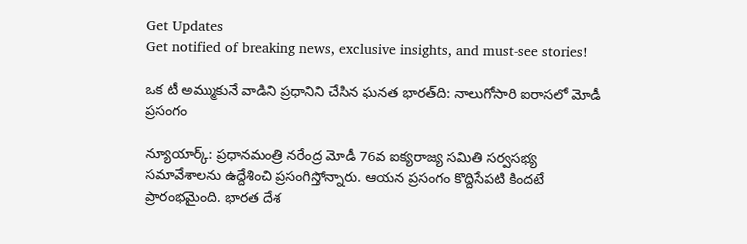Get Updates
Get notified of breaking news, exclusive insights, and must-see stories!

ఒక టీ అమ్ముకునే వాడిని ప్రధానిని చేసిన ఘనత భారత్‌ది: నాలుగోసారి ఐరాసలో మోడీ ప్రసంగం

న్యూయార్క్: ప్రధానమంత్రి నరేంద్ర మోడీ 76వ ఐక్యరాజ్య సమితి సర్వసభ్య సమావేశాలను ఉద్దేశించి ప్రసంగిస్తోన్నారు. ఆయన ప్రసంగం కొద్దిసేపటి కిందటే ప్రారంభమైంది. భారత దేశ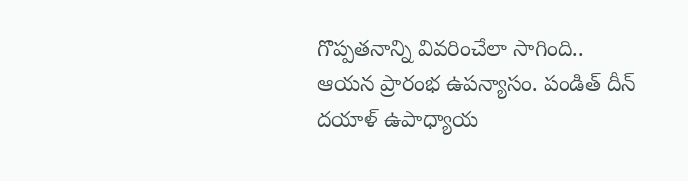గొప్పతనాన్ని వివరించేలా సాగింది.. ఆయన ప్రారంభ ఉపన్యాసం. పండిత్ దీన్ దయాళ్ ఉపాధ్యాయ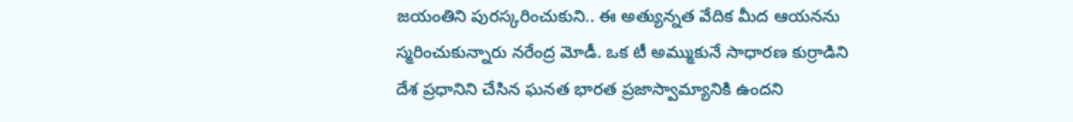జయంతిని పురస్కరించుకుని.. ఈ అత్యున్నత వేదిక మీద ఆయనను స్మరించుకున్నారు నరేంద్ర మోడీ. ఒక టీ అమ్ముకునే సాధారణ కుర్రాడిని దేశ ప్రధానిని చేసిన ఘనత భారత ప్రజాస్వామ్యానికి ఉందని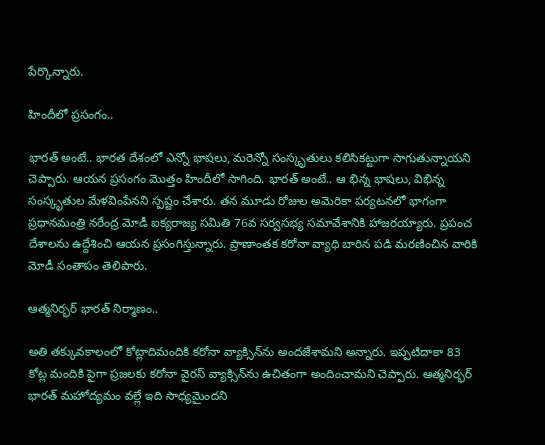పేర్కొన్నారు.

హిందీలో ప్రసంగం..

భారత్ అంటే.. భారత దేశంలో ఎన్నో భాషలు, మరెన్నో సంస్కృతులు కలిసికట్టుగా సాగుతున్నాయని చెప్పారు. ఆయన ప్రసంగం మొత్తం హిందీలో సాగింది. భారత్ అంటే.. ఆ భిన్న భాషలు, విభిన్న సంస్కృతుల మేళవింపేనని స్పష్టం చేశారు. తన మూడు రోజుల అమెరికా పర్యటనలో భాగంగా ప్రధానమంత్రి నరేంద్ర మోడీ ఐక్యరాజ్య సమితి 76వ సర్వసభ్య సమావేశానికి హాజరయ్యారు. ప్రపంచ దేశాలను ఉద్దేశించి ఆయన ప్రసంగిస్తున్నారు. ప్రాణాంతక కరోనా వ్యాధి బారిన పడి మరణించిన వారికి మోడీ సంతాపం తెలిపారు.

ఆత్మనిర్భర్ భారత్‌ నిర్మాణం..

అతి తక్కువకాలంలో కోట్లాదిమందికి కరోనా వ్యాక్సిన్‌ను అందజేశామని అన్నారు. ఇప్పటిదాకా 83 కోట్ల మందికి పైగా ప్రజలకు కరోనా వైరస్ వ్యాక్సిన్‌ను ఉచితంగా అందించామని చెప్పారు. ఆత్మనిర్భర్ భారత్ మహోద్యమం వల్లే ఇది సాధ్యమైందని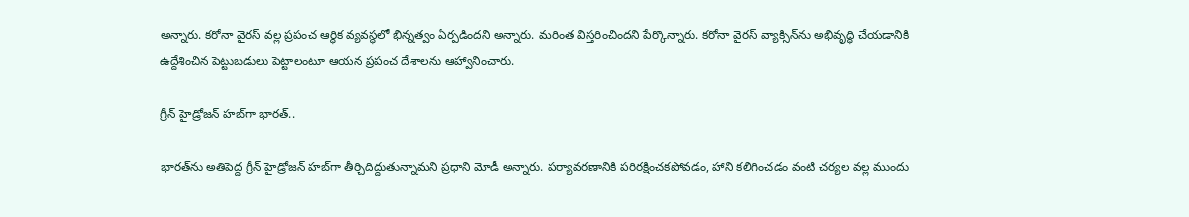అన్నారు. కరోనా వైరస్ వల్ల ప్రపంచ ఆర్థిక వ్యవస్థలో భిన్నత్వం ఏర్పడిందని అన్నారు. మరింత విస్తరించిందని పేర్కొన్నారు. కరోనా వైరస్ వ్యాక్సిన్‌ను అభివృద్ధి చేయడానికి ఉద్దేశించిన పెట్టుబడులు పెట్టాలంటూ ఆయన ప్రపంచ దేశాలను ఆహ్వానించారు.

గ్రీన్ హైడ్రోజన్ హబ్‌గా భారత్..

భారత్‌ను అతిపెద్ద గ్రీన్ హైడ్రోజన్ హబ్‌గా తీర్చిదిద్దుతున్నామని ప్రధాని మోడీ అన్నారు. పర్యావరణానికి పరిరక్షించకపోవడం, హాని కలిగించడం వంటి చర్యల వల్ల ముందు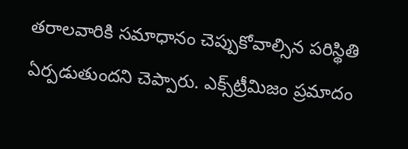తరాలవారికి సమాధానం చెప్పుకోవాల్సిన పరిస్థితి ఏర్పడుతుందని చెప్పారు. ఎక్స్‌ట్రీమిజం ప్రమాదం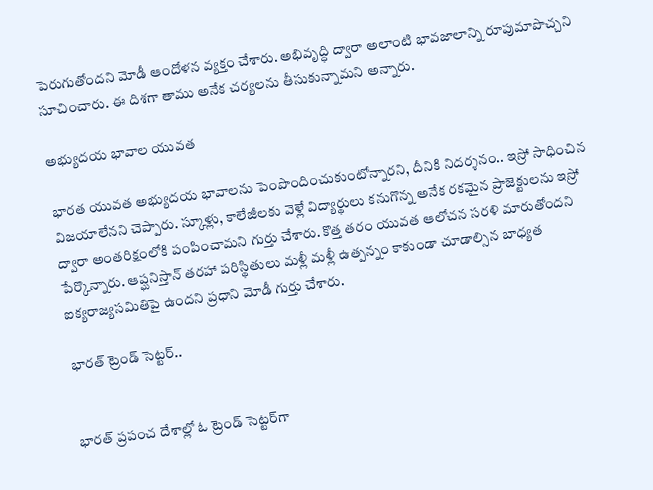పెరుగుతోందని మోడీ ఆందోళన వ్యక్తం చేశారు. అభివృద్ధి ద్వారా అలాంటి భావజాలాన్ని రూపుమాపొచ్చని సూచించారు. ఈ దిశగా తాము అనేక చర్యలను తీసుకున్నామని అన్నారు.

అభ్యుదయ భావాల యువత

భారత యువత అభ్యుదయ భావాలను పెంపొందించుకుంటోన్నారని, దీనికి నిదర్శనం.. ఇస్రో సాధించిన విజయాలేనని చెప్పారు. స్కూళ్లు, కాలేజీలకు వెళ్లే విద్యార్థులు కనుగొన్న అనేక రకమైన ప్రాజెక్టులను ఇస్రో ద్వారా అంతరిక్షంలోకి పంపించామని గుర్తు చేశారు. కొత్త తరం యువత ఆలోచన సరళి మారుతోందని పేర్కొన్నారు. ఆప్ఘనిస్తాన్ తరహా పరిస్థితులు మళ్లీ మళ్లీ ఉత్పన్నం కాకుండా చూడాల్సిన బాధ్యత ఐక్యరాజ్యసమితిపై ఉందని ప్రధాని మోడీ గుర్తు చేశారు.

భారత్ ట్రెండ్ సెట్టర్..


భారత్ ప్రపంచ దేశాల్లో ఓ ట్రెండ్ సెట్టర్‌గా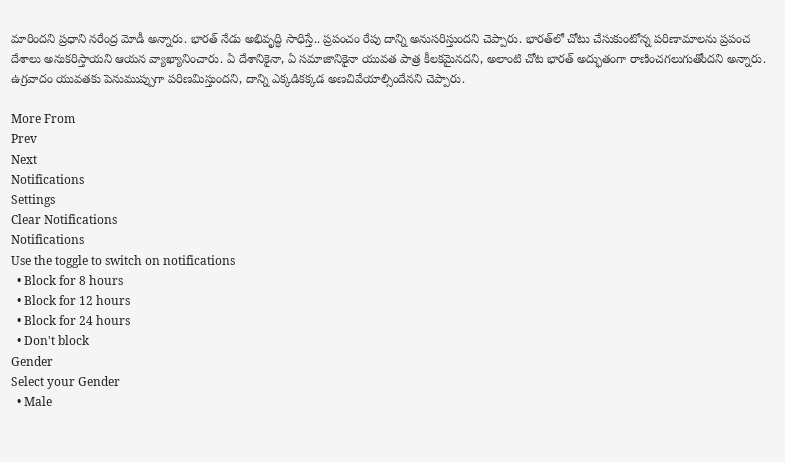మారిందని ప్రధాని నరేంద్ర మోడీ అన్నారు. భారత్ నేడు అభివృద్ధి సాధిస్తే.. ప్రపంచం రేపు దాన్ని అనుసరిస్తుందని చెప్పారు. భారత్‌లో చోటు చేసుకుంటోన్న పరిణామాలను ప్రపంచ దేశాలు అనుకరిస్తాయని ఆయన వ్యాఖ్యానించారు. ఏ దేశానికైనా, ఏ సమాజానికైనా యువత పాత్ర కీలకమైనదని, అలాంటి చోట భారత్ అద్భుతంగా రాణించగలుగుతోందని అన్నారు. ఉగ్రవాదం యువతకు పెనుముప్పుగా పరిణమిస్తుందని, దాన్ని ఎక్కడికక్కడ అణచివేయాల్సిందేనని చెప్పారు.

More From
Prev
Next
Notifications
Settings
Clear Notifications
Notifications
Use the toggle to switch on notifications
  • Block for 8 hours
  • Block for 12 hours
  • Block for 24 hours
  • Don't block
Gender
Select your Gender
  • Male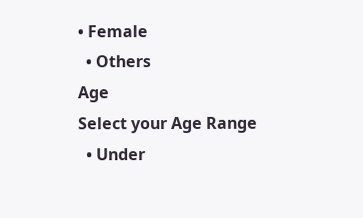• Female
  • Others
Age
Select your Age Range
  • Under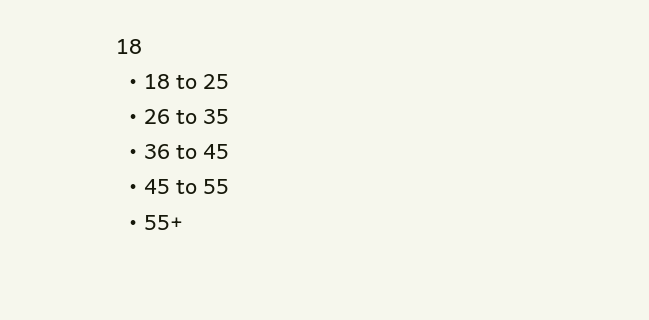18
  • 18 to 25
  • 26 to 35
  • 36 to 45
  • 45 to 55
  • 55+